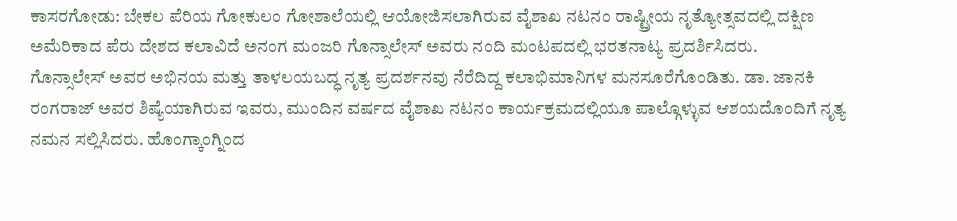ಕಾಸರಗೋಡು: ಬೇಕಲ ಪೆರಿಯ ಗೋಕುಲಂ ಗೋಶಾಲೆಯಲ್ಲಿ ಆಯೋಜಿಸಲಾಗಿರುವ ವೈಶಾಖ ನಟನಂ ರಾಷ್ಟ್ರೀಯ ನೃತ್ಯೋತ್ಸವದಲ್ಲಿ ದಕ್ಷಿಣ ಅಮೆರಿಕಾದ ಪೆರು ದೇಶದ ಕಲಾವಿದೆ ಅನಂಗ ಮಂಜರಿ ಗೊನ್ಸಾಲೇಸ್ ಅವರು ನಂದಿ ಮಂಟಪದಲ್ಲಿ ಭರತನಾಟ್ಯ ಪ್ರದರ್ಶಿಸಿದರು.
ಗೊನ್ಸಾಲೇಸ್ ಅವರ ಅಭಿನಯ ಮತ್ತು ತಾಳಲಯಬದ್ಧ ನೃತ್ಯ ಪ್ರದರ್ಶನವು ನೆರೆದಿದ್ದ ಕಲಾಭಿಮಾನಿಗಳ ಮನಸೂರೆಗೊಂಡಿತು. ಡಾ. ಜಾನಕಿ ರಂಗರಾಜ್ ಅವರ ಶಿಷ್ಯೆಯಾಗಿರುವ ಇವರು, ಮುಂದಿನ ವರ್ಷದ ವೈಶಾಖ ನಟನಂ ಕಾರ್ಯಕ್ರಮದಲ್ಲಿಯೂ ಪಾಲ್ಗೊಳ್ಳುವ ಆಶಯದೊಂದಿಗೆ ನೃತ್ಯ ನಮನ ಸಲ್ಲಿಸಿದರು. ಹೊಂಗ್ಕಾಂಗ್ನಿಂದ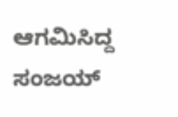ಆಗಮಿಸಿದ್ದ ಸಂಜಯ್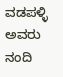ವಡಪಳ್ಳಿ ಅವರು ನಂದಿ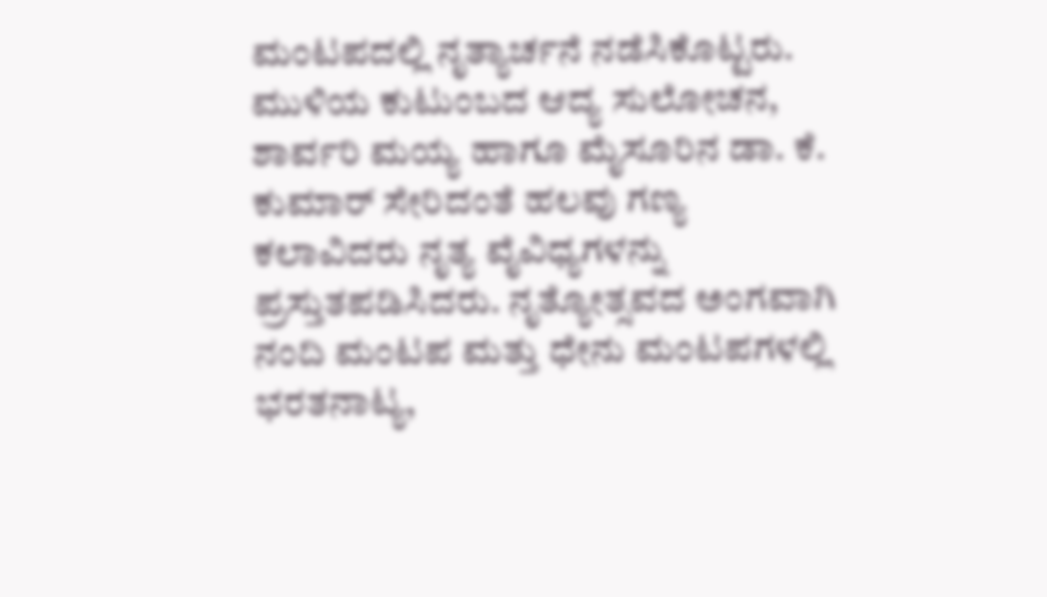ಮಂಟಪದಲ್ಲಿ ನೃತ್ಯಾರ್ಚನೆ ನಡೆಸಿಕೊಟ್ಟರು. ಮುಳಿಯ ಕುಟುಂಬದ ಆದ್ಯ ಸುಲೋಚನ, ಶಾರ್ವರಿ ಮಯ್ಯ ಹಾಗೂ ಮೈಸೂರಿನ ಡಾ. ಕೆ. ಕುಮಾರ್ ಸೇರಿದಂತೆ ಹಲವು ಗಣ್ಯ ಕಲಾವಿದರು ನೃತ್ಯ ವೈವಿಧ್ಯಗಳನ್ನು ಪ್ರಸ್ತುತಪಡಿಸಿದರು. ನೃತ್ಯೋತ್ಸವದ ಅಂಗವಾಗಿ ನಂದಿ ಮಂಟಪ ಮತ್ತು ಧೇನು ಮಂಟಪಗಳಲ್ಲಿ ಭರತನಾಟ್ಯ,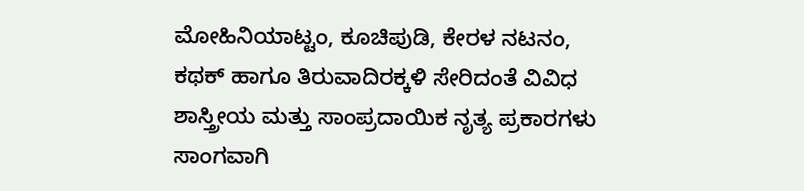ಮೋಹಿನಿಯಾಟ್ಟಂ, ಕೂಚಿಪುಡಿ, ಕೇರಳ ನಟನಂ, ಕಥಕ್ ಹಾಗೂ ತಿರುವಾದಿರಕ್ಕಳಿ ಸೇರಿದಂತೆ ವಿವಿಧ ಶಾಸ್ತ್ರೀಯ ಮತ್ತು ಸಾಂಪ್ರದಾಯಿಕ ನೃತ್ಯ ಪ್ರಕಾರಗಳು ಸಾಂಗವಾಗಿ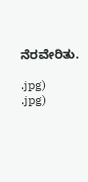ನೆರವೇರಿತು.

.jpg)
.jpg)